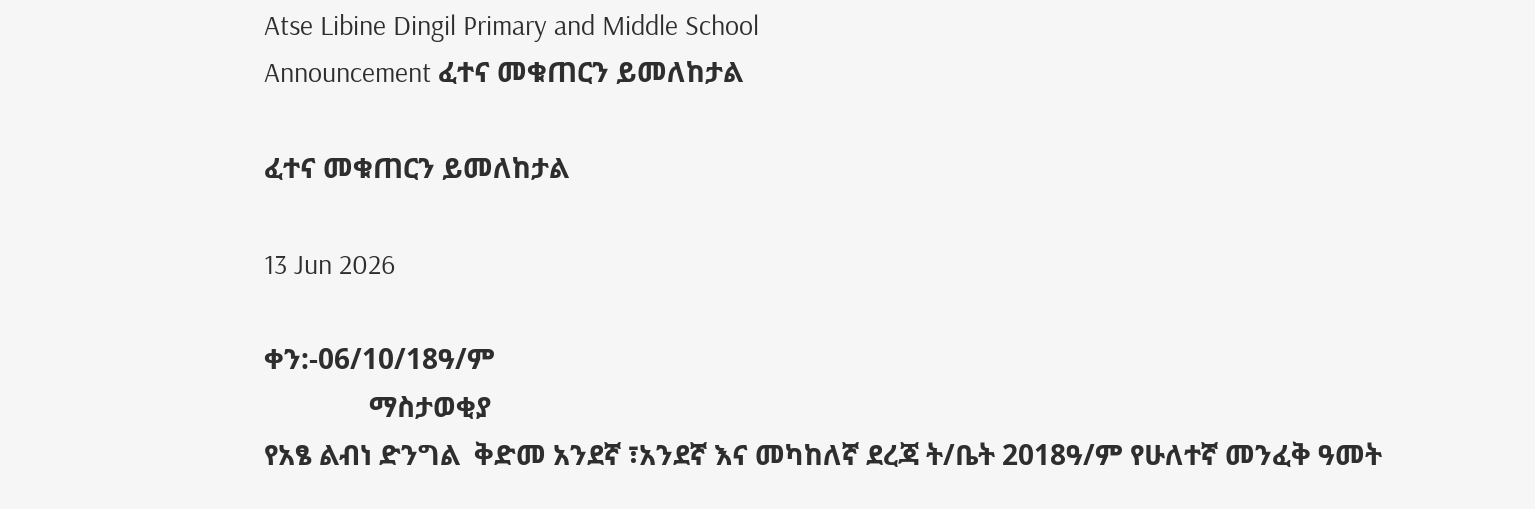Atse Libine Dingil Primary and Middle School
Announcement ፈተና መቁጠርን ይመለከታል

ፈተና መቁጠርን ይመለከታል

13 Jun 2026

ቀን:-06/10/18ዓ/ም
               ማስታወቂያ
የአፄ ልብነ ድንግል  ቅድመ አንደኛ ፣አንደኛ እና መካከለኛ ደረጃ ት/ቤት 2018ዓ/ም የሁለተኛ መንፈቅ ዓመት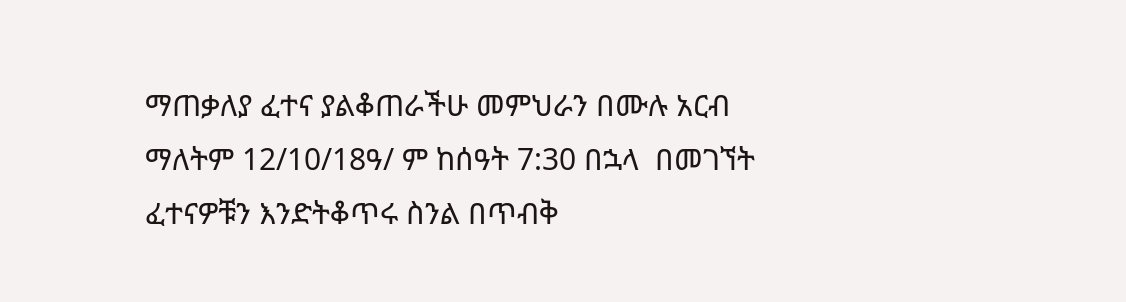ማጠቃለያ ፈተና ያልቆጠራችሁ መምህራን በሙሉ አርብ ማለትም 12/10/18ዓ/ ም ከሰዓት 7:30 በኋላ  በመገኘት ፈተናዎቹን እንድትቆጥሩ ስንል በጥብቅ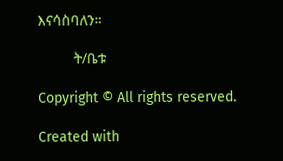እናሳስባለን።

         ት/ቤቱ

Copyright © All rights reserved.

Created with